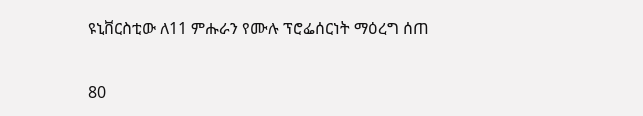ዩኒቨርስቲው ለ11 ምሑራን የሙሉ ፕሮፌሰርነት ማዕረግ ሰጠ

80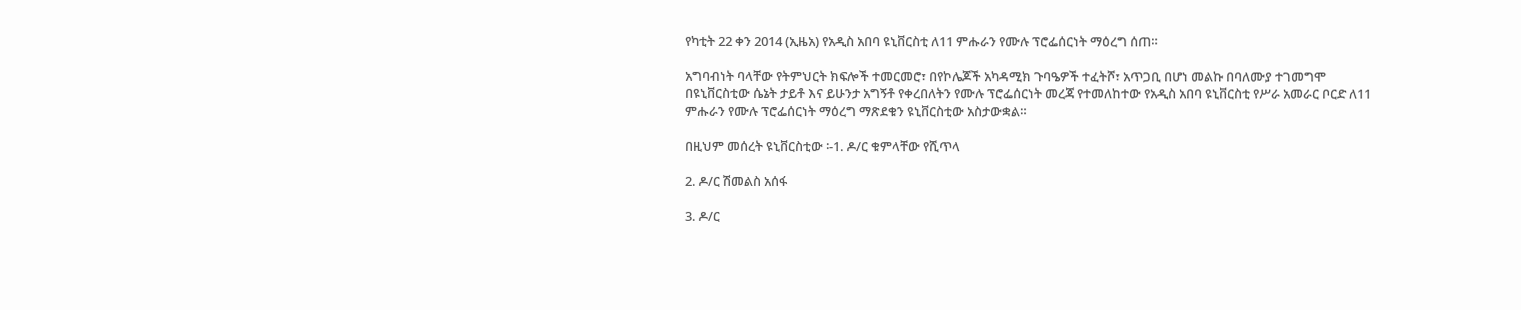የካቲት 22 ቀን 2014 (ኢዜአ) የአዲስ አበባ ዩኒቨርስቲ ለ11 ምሑራን የሙሉ ፕሮፌሰርነት ማዕረግ ሰጠ።

አግባብነት ባላቸው የትምህርት ክፍሎች ተመርመሮ፣ በየኮሌጆች አካዳሚክ ጉባዔዎች ተፈትሾ፣ አጥጋቢ በሆነ መልኩ በባለሙያ ተገመግሞ በዩኒቨርስቲው ሴኔት ታይቶ እና ይሁንታ አግኝቶ የቀረበለትን የሙሉ ፕሮፌሰርነት መረጃ የተመለከተው የአዲስ አበባ ዩኒቨርስቲ የሥራ አመራር ቦርድ ለ11 ምሑራን የሙሉ ፕሮፌሰርነት ማዕረግ ማጽደቁን ዩኒቨርስቲው አስታውቋል።

በዚህም መሰረት ዩኒቨርስቲው ፡-1. ዶ/ር ቁምላቸው የሺጥላ

2. ዶ/ር ሽመልስ አሰፋ

3. ዶ/ር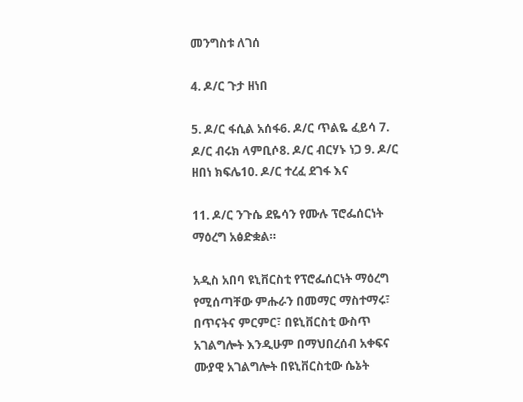መንግስቱ ለገሰ

4. ዶ/ር ጉታ ዘነበ

5. ዶ/ር ፋሲል አሰፋ6. ዶ/ር ጥልዬ ፈይሳ 7. ዶ/ር ብሩክ ላምቢሶ8. ዶ/ር ብርሃኑ ነጋ 9. ዶ/ር ዘበነ ክፍሌ10. ዶ/ር ተረፈ ደገፋ እና

11. ዶ/ር ንጉሴ ደዬሳን የሙሉ ፕሮፌሰርነት ማዕረግ አፅድቋል።

አዲስ አበባ ዩኒቨርስቲ የፕሮፌሰርነት ማዕረግ የሚሰጣቸው ምሑራን በመማር ማስተማሩ፣ በጥናትና ምርምር፣ በዩኒቨርስቲ ውስጥ አገልግሎት እንዲሁም በማህበረሰብ አቀፍና ሙያዊ አገልግሎት በዩኒቨርስቲው ሴኔት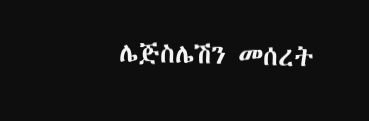ሌጅስሌሽን መሰረት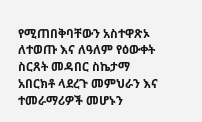የሚጠበቅባቸውን አስተዋጽኦ ለተወጡ እና ለዓለም የዕውቀት ስርጸት መዳበር ስኬታማ አበርክቶ ላደረጉ መምህራን እና ተመራማሪዎች መሆኑን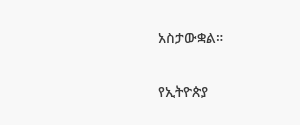አስታውቋል።

የኢትዮጵያ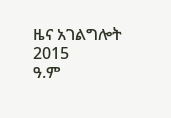ዜና አገልግሎት
2015
ዓ.ም